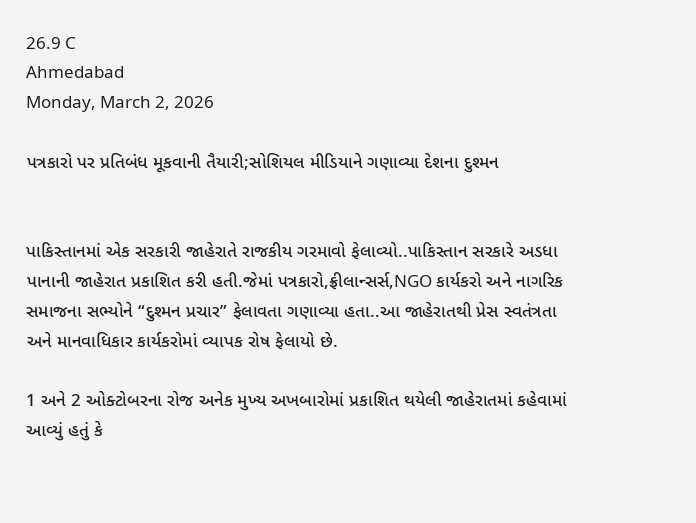26.9 C
Ahmedabad
Monday, March 2, 2026

પત્રકારો પર પ્રતિબંધ મૂકવાની તૈયારી;સોશિયલ મીડિયાને ગણાવ્યા દેશના દુશ્મન


પાકિસ્તાનમાં એક સરકારી જાહેરાતે રાજકીય ગરમાવો ફેલાવ્યો..પાકિસ્તાન સરકારે અડધા પાનાની જાહેરાત પ્રકાશિત કરી હતી.જેમાં પત્રકારો,ફ્રીલાન્સર્સ,NGO કાર્યકરો અને નાગરિક સમાજના સભ્યોને “દુશ્મન પ્રચાર” ફેલાવતા ગણાવ્યા હતા..આ જાહેરાતથી પ્રેસ સ્વતંત્રતા અને માનવાધિકાર કાર્યકરોમાં વ્યાપક રોષ ફેલાયો છે.

1 અને 2 ઓક્ટોબરના રોજ અનેક મુખ્ય અખબારોમાં પ્રકાશિત થયેલી જાહેરાતમાં કહેવામાં આવ્યું હતું કે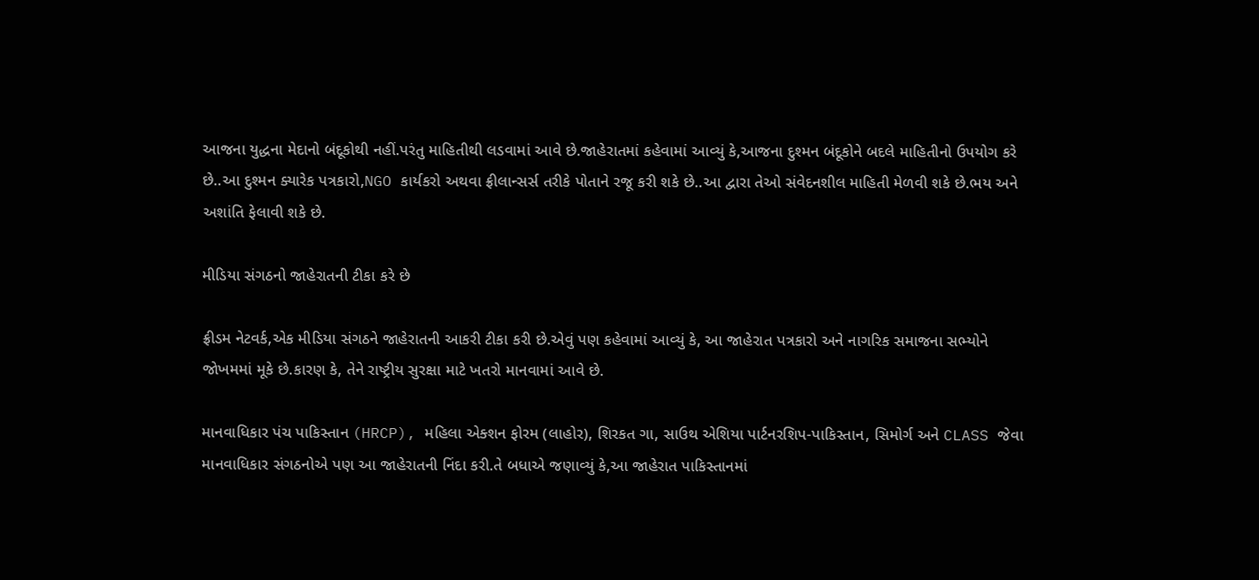આજના યુદ્ધના મેદાનો બંદૂકોથી નહીં.પરંતુ માહિતીથી લડવામાં આવે છે.જાહેરાતમાં કહેવામાં આવ્યું કે,આજના દુશ્મન બંદૂકોને બદલે માહિતીનો ઉપયોગ કરે છે..આ દુશ્મન ક્યારેક પત્રકારો,NGO કાર્યકરો અથવા ફ્રીલાન્સર્સ તરીકે પોતાને રજૂ કરી શકે છે..આ દ્વારા તેઓ સંવેદનશીલ માહિતી મેળવી શકે છે.ભય અને અશાંતિ ફેલાવી શકે છે.

મીડિયા સંગઠનો જાહેરાતની ટીકા કરે છે

ફ્રીડમ નેટવર્ક,એક મીડિયા સંગઠને જાહેરાતની આકરી ટીકા કરી છે.એવું પણ કહેવામાં આવ્યું કે, આ જાહેરાત પત્રકારો અને નાગરિક સમાજના સભ્યોને જોખમમાં મૂકે છે.કારણ કે, તેને રાષ્ટ્રીય સુરક્ષા માટે ખતરો માનવામાં આવે છે.

માનવાધિકાર પંચ પાકિસ્તાન (HRCP), મહિલા એક્શન ફોરમ (લાહોર), શિરકત ગા, સાઉથ એશિયા પાર્ટનરશિપ-પાકિસ્તાન, સિમોર્ગ અને CLASS જેવા માનવાધિકાર સંગઠનોએ પણ આ જાહેરાતની નિંદા કરી.તે બધાએ જણાવ્યું કે,આ જાહેરાત પાકિસ્તાનમાં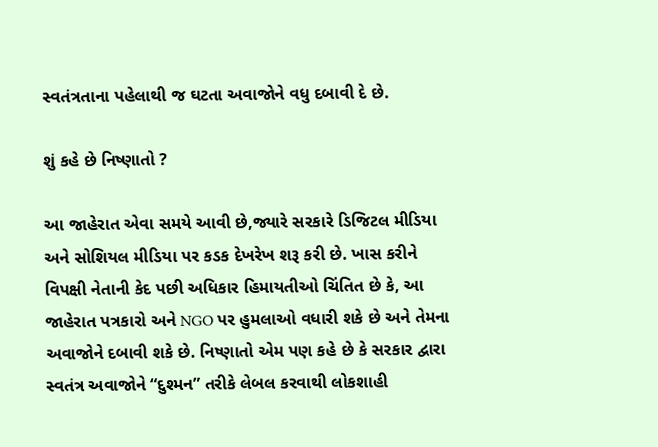સ્વતંત્રતાના પહેલાથી જ ઘટતા અવાજોને વધુ દબાવી દે છે.

શું કહે છે નિષ્ણાતો ?

આ જાહેરાત એવા સમયે આવી છે,જ્યારે સરકારે ડિજિટલ મીડિયા અને સોશિયલ મીડિયા પર કડક દેખરેખ શરૂ કરી છે. ખાસ કરીને વિપક્ષી નેતાની કેદ પછી અધિકાર હિમાયતીઓ ચિંતિત છે કે, આ જાહેરાત પત્રકારો અને NGO પર હુમલાઓ વધારી શકે છે અને તેમના અવાજોને દબાવી શકે છે. નિષ્ણાતો એમ પણ કહે છે કે સરકાર દ્વારા સ્વતંત્ર અવાજોને “દુશ્મન” તરીકે લેબલ કરવાથી લોકશાહી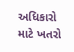અધિકારો માટે ખતરો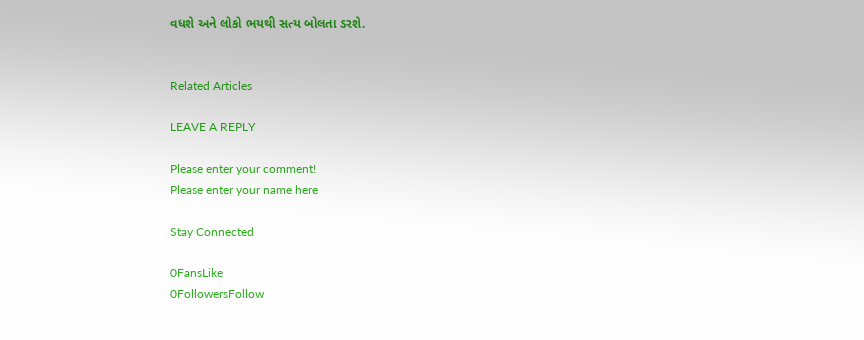વધશે અને લોકો ભયથી સત્ય બોલતા ડરશે.


Related Articles

LEAVE A REPLY

Please enter your comment!
Please enter your name here

Stay Connected

0FansLike
0FollowersFollow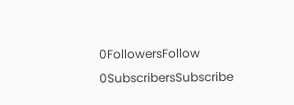0FollowersFollow
0SubscribersSubscribe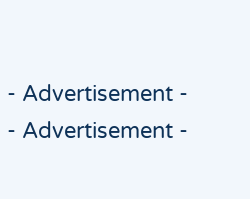- Advertisement -
- Advertisement -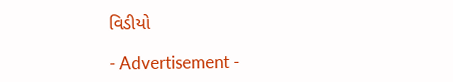વિડીયો

- Advertisement -